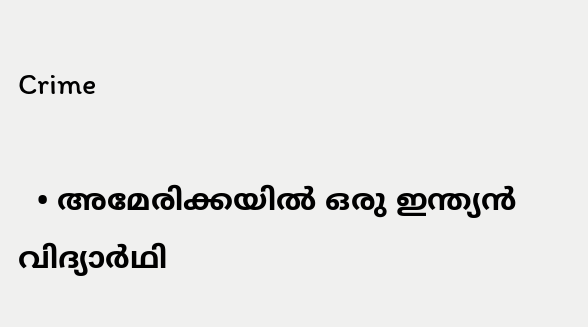Crime

  • അമേരിക്കയില്‍ ഒരു ഇന്ത്യന്‍ വിദ്യാര്‍ഥി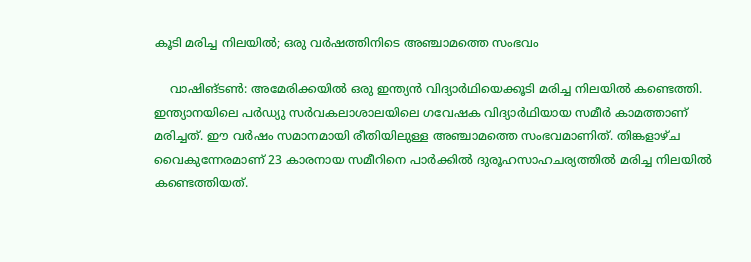കൂടി മരിച്ച നിലയില്‍; ഒരു വര്‍ഷത്തിനിടെ അഞ്ചാമത്തെ സംഭവം

    വാഷിങ്ടണ്‍: അമേരിക്കയില്‍ ഒരു ഇന്ത്യന്‍ വിദ്യാര്‍ഥിയെക്കൂടി മരിച്ച നിലയില്‍ കണ്ടെത്തി. ഇന്ത്യാനയിലെ പര്‍ഡ്യു സര്‍വകലാശാലയിലെ ഗവേഷക വിദ്യാര്‍ഥിയായ സമീര്‍ കാമത്താണ് മരിച്ചത്. ഈ വര്‍ഷം സമാനമായി രീതിയിലുള്ള അഞ്ചാമത്തെ സംഭവമാണിത്. തിങ്കളാഴ്ച വൈകുന്നേരമാണ് 23 കാരനായ സമീറിനെ പാര്‍ക്കില്‍ ദുരൂഹസാഹചര്യത്തില്‍ മരിച്ച നിലയില്‍ കണ്ടെത്തിയത്.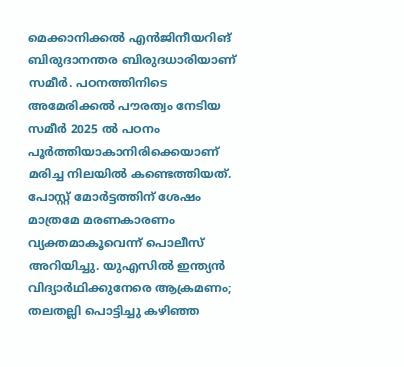മെക്കാനിക്കല്‍ എന്‍ജിനീയറിങ് ബിരുദാനന്തര ബിരുദധാരിയാണ് സമീര്‍. പഠനത്തിനിടെ അമേരിക്കല്‍ പൗരത്വം നേടിയ സമീര്‍ 2025 ല്‍ പഠനം പൂര്‍ത്തിയാകാനിരിക്കെയാണ് മരിച്ച നിലയില്‍ കണ്ടെത്തിയത്. പോസ്റ്റ് മോര്‍ട്ടത്തിന് ശേഷം മാത്രമേ മരണകാരണം വ്യക്തമാകൂവെന്ന് പൊലീസ് അറിയിച്ചു. യുഎസില്‍ ഇന്ത്യന്‍ വിദ്യാര്‍ഥിക്കുനേരെ ആക്രമണം; തലതല്ലി പൊട്ടിച്ചു കഴിഞ്ഞ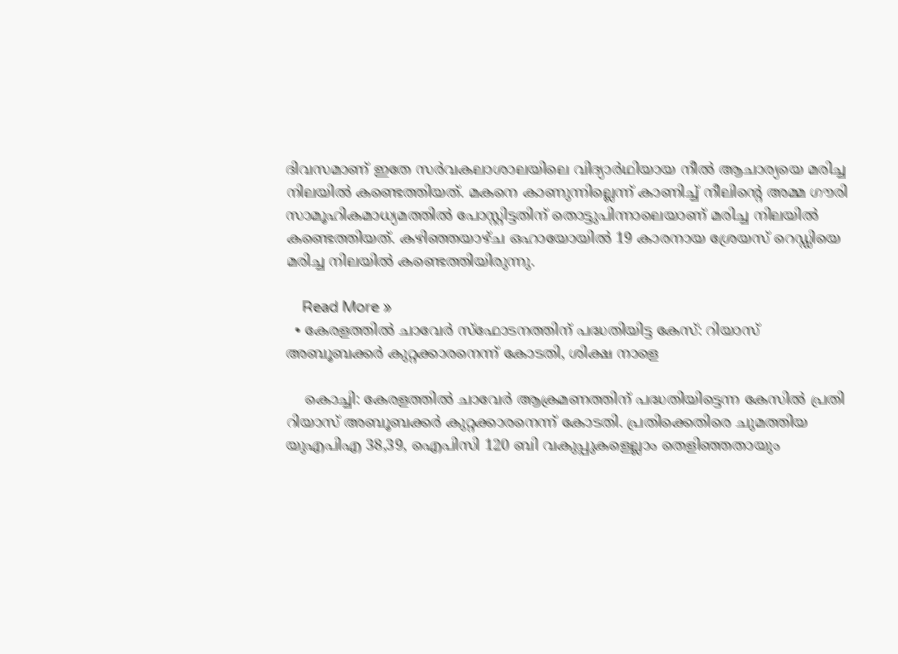ദിവസമാണ് ഇതേ സര്‍വകലാശാലയിലെ വിദ്യാര്‍ഥിയായ നീല്‍ ആചാര്യയെ മരിച്ച നിലയില്‍ കണ്ടെത്തിയത്. മകനെ കാണുന്നില്ലെന്ന് കാണിച്ച് നീലിന്റെ അമ്മ ഗൗരി സാമൂഹികമാധ്യമത്തില്‍ പോസ്റ്റിട്ടതിന് തൊട്ടുപിന്നാലെയാണ് മരിച്ച നിലയില്‍ കണ്ടെത്തിയത്. കഴിഞ്ഞയാഴ്ച ഒഹായോയില്‍ 19 കാരനായ ശ്രേയസ് റെഡ്ഡിയെ മരിച്ച നിലയില്‍ കണ്ടെത്തിയിരുന്നു.

    Read More »
  • കേരളത്തില്‍ ചാവേര്‍ സ്ഫോടനത്തിന് പദ്ധതിയിട്ട കേസ്: റിയാസ് അബൂബക്കര്‍ കുറ്റക്കാരനെന്ന് കോടതി, ശിക്ഷ നാളെ

    കൊച്ചി: കേരളത്തില്‍ ചാവേര്‍ ആക്രമണത്തിന് പദ്ധതിയിട്ടെന്ന കേസില്‍ പ്രതി റിയാസ് അബൂബക്കര്‍ കുറ്റക്കാരനെന്ന് കോടതി. പ്രതിക്കെതിരെ ചുമത്തിയ യുഎപിഎ 38,39, ഐപിസി 120 ബി വകുപ്പുകളെല്ലാം തെളിഞ്ഞതായും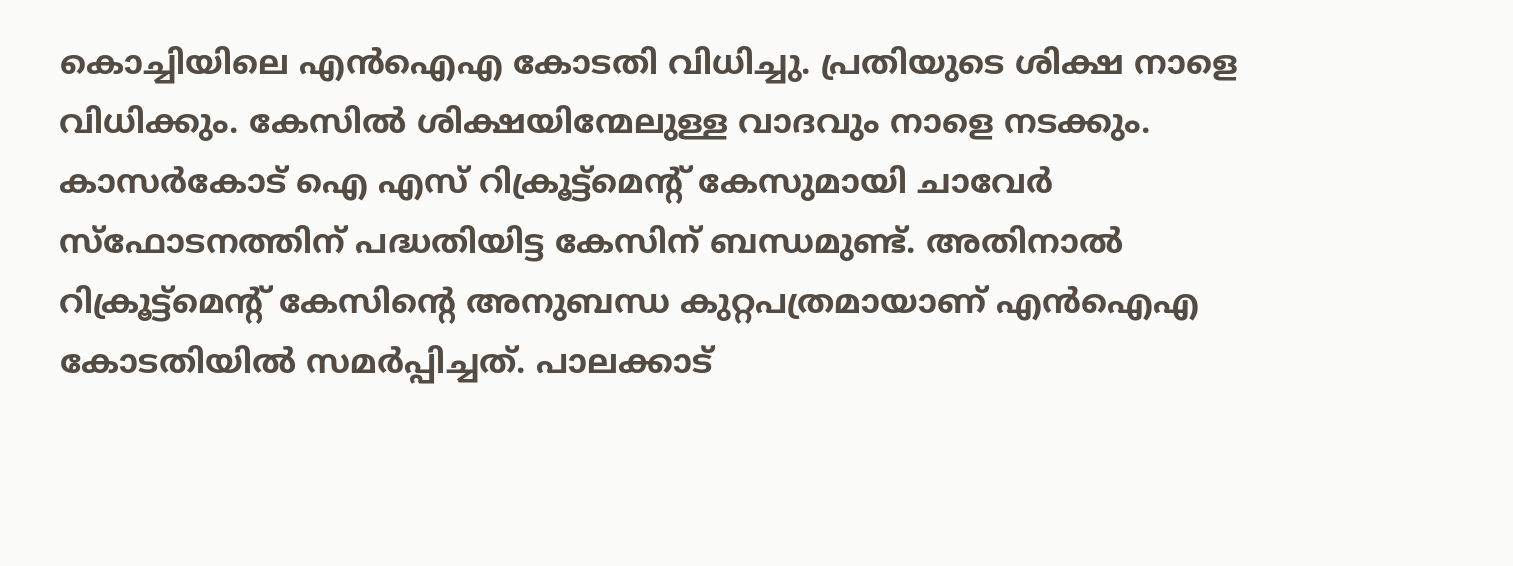കൊച്ചിയിലെ എന്‍ഐഎ കോടതി വിധിച്ചു. പ്രതിയുടെ ശിക്ഷ നാളെ വിധിക്കും. കേസില്‍ ശിക്ഷയിന്മേലുള്ള വാദവും നാളെ നടക്കും. കാസര്‍കോട് ഐ എസ് റിക്രൂട്ട്മെന്റ് കേസുമായി ചാവേര്‍ സ്ഫോടനത്തിന് പദ്ധതിയിട്ട കേസിന് ബന്ധമുണ്ട്. അതിനാല്‍ റിക്രൂട്ട്മെന്റ് കേസിന്റെ അനുബന്ധ കുറ്റപത്രമായാണ് എന്‍ഐഎ കോടതിയില്‍ സമര്‍പ്പിച്ചത്. പാലക്കാട്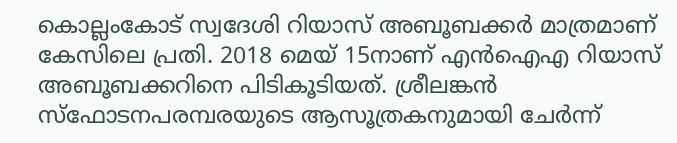കൊല്ലംകോട് സ്വദേശി റിയാസ് അബൂബക്കര്‍ മാത്രമാണ് കേസിലെ പ്രതി. 2018 മെയ് 15നാണ് എന്‍ഐഎ റിയാസ് അബൂബക്കറിനെ പിടികൂടിയത്. ശ്രീലങ്കന്‍ സ്‌ഫോടനപരമ്പരയുടെ ആസൂത്രകനുമായി ചേര്‍ന്ന്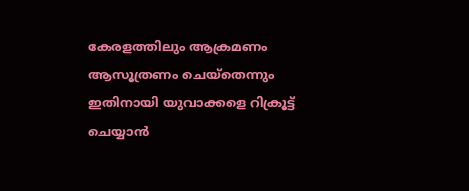കേരളത്തിലും ആക്രമണം ആസൂത്രണം ചെയ്‌തെന്നും ഇതിനായി യുവാക്കളെ റിക്രൂട്ട് ചെയ്യാന്‍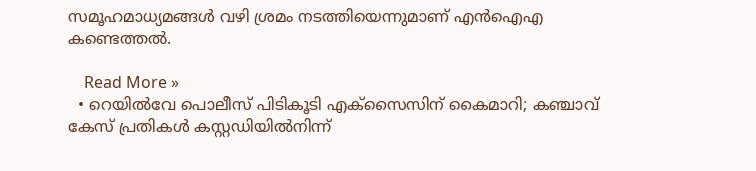സമൂഹമാധ്യമങ്ങള്‍ വഴി ശ്രമം നടത്തിയെന്നുമാണ് എന്‍ഐഎ കണ്ടെത്തല്‍.

    Read More »
  • റെയില്‍വേ പൊലീസ് പിടികൂടി എക്‌സൈസിന് കൈമാറി; കഞ്ചാവ് കേസ് പ്രതികള്‍ കസ്റ്റഡിയില്‍നിന്ന്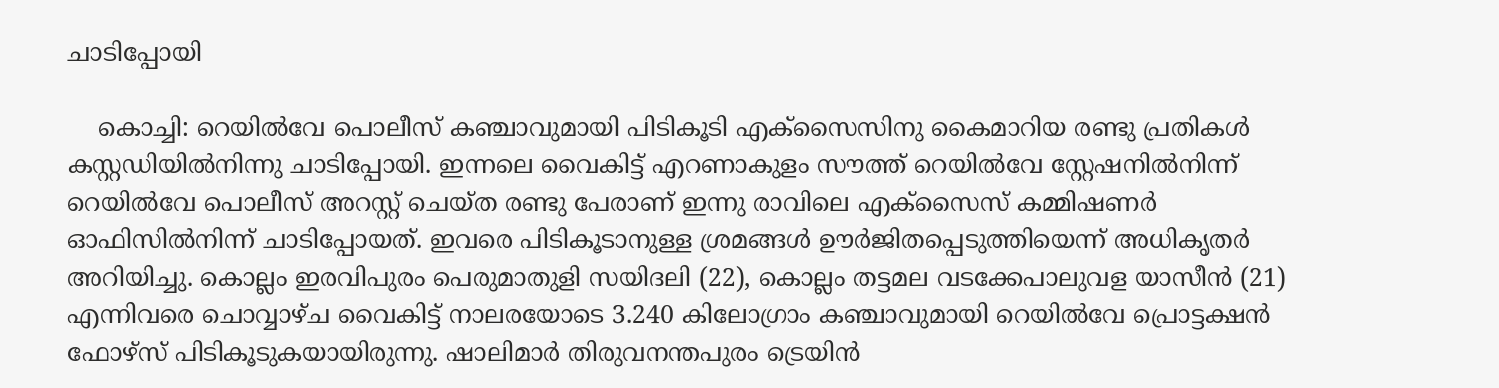ചാടിപ്പോയി

    കൊച്ചി: റെയില്‍വേ പൊലീസ് കഞ്ചാവുമായി പിടികൂടി എക്‌സൈസിനു കൈമാറിയ രണ്ടു പ്രതികള്‍ കസ്റ്റഡിയില്‍നിന്നു ചാടിപ്പോയി. ഇന്നലെ വൈകിട്ട് എറണാകുളം സൗത്ത് റെയില്‍വേ സ്റ്റേഷനില്‍നിന്ന് റെയില്‍വേ പൊലീസ് അറസ്റ്റ് ചെയ്ത രണ്ടു പേരാണ് ഇന്നു രാവിലെ എക്‌സൈസ് കമ്മിഷണര്‍ ഓഫിസില്‍നിന്ന് ചാടിപ്പോയത്. ഇവരെ പിടികൂടാനുള്ള ശ്രമങ്ങള്‍ ഊര്‍ജിതപ്പെടുത്തിയെന്ന് അധികൃതര്‍ അറിയിച്ചു. കൊല്ലം ഇരവിപുരം പെരുമാതുളി സയിദലി (22), കൊല്ലം തട്ടമല വടക്കേപാലുവള യാസീന്‍ (21) എന്നിവരെ ചൊവ്വാഴ്ച വൈകിട്ട് നാലരയോടെ 3.240 കിലോഗ്രാം കഞ്ചാവുമായി റെയില്‍വേ പ്രൊട്ടക്ഷന്‍ ഫോഴ്‌സ് പിടികൂടുകയായിരുന്നു. ഷാലിമാര്‍ തിരുവനന്തപുരം ട്രെയിന്‍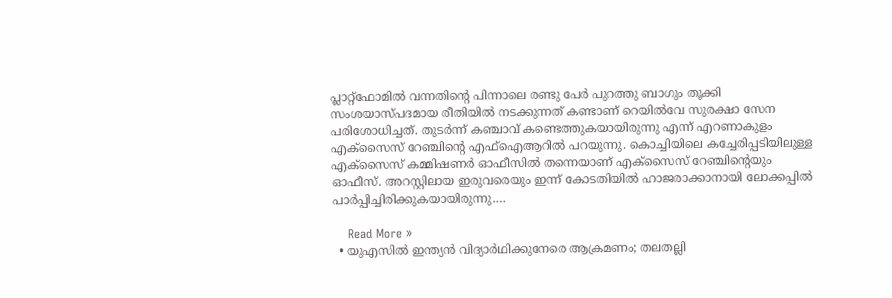പ്ലാറ്റ്‌ഫോമില്‍ വന്നതിന്റെ പിന്നാലെ രണ്ടു പേര്‍ പുറത്തു ബാഗും തൂക്കി സംശയാസ്പദമായ രീതിയില്‍ നടക്കുന്നത് കണ്ടാണ് റെയില്‍വേ സുരക്ഷാ സേന പരിശോധിച്ചത്. തുടര്‍ന്ന് കഞ്ചാവ് കണ്ടെത്തുകയായിരുന്നു എന്ന് എറണാകുളം എക്‌സൈസ് റേഞ്ചിന്റെ എഫ്‌ഐആറില്‍ പറയുന്നു. കൊച്ചിയിലെ കച്ചേരിപ്പടിയിലുള്ള എക്‌സൈസ് കമ്മിഷണര്‍ ഓഫീസില്‍ തന്നെയാണ് എക്‌സൈസ് റേഞ്ചിന്റെയും ഓഫീസ്. അറസ്റ്റിലായ ഇരുവരെയും ഇന്ന് കോടതിയില്‍ ഹാജരാക്കാനായി ലോക്കപ്പില്‍ പാര്‍പ്പിച്ചിരിക്കുകയായിരുന്നു.…

    Read More »
  • യുഎസില്‍ ഇന്ത്യന്‍ വിദ്യാര്‍ഥിക്കുനേരെ ആക്രമണം; തലതല്ലി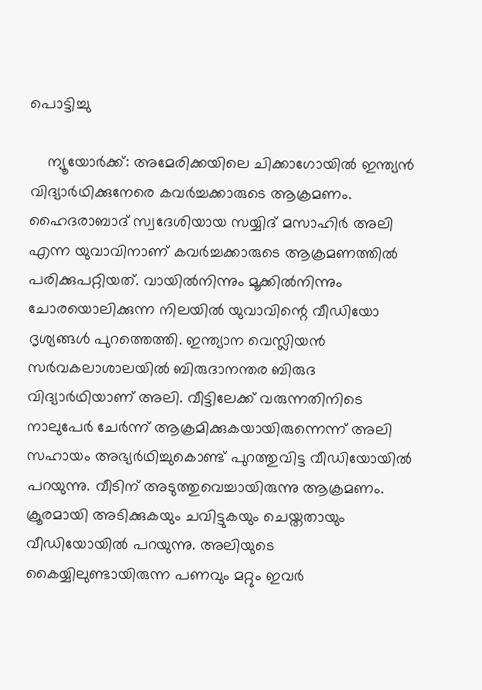പൊട്ടിച്ചു

    ന്യൂയോര്‍ക്ക്: അമേരിക്കയിലെ ചിക്കാഗോയില്‍ ഇന്ത്യന്‍ വിദ്യാര്‍ഥിക്കുനേരെ കവര്‍ച്ചക്കാരുടെ ആക്രമണം. ഹൈദരാബാദ് സ്വദേശിയായ സയ്യിദ് മസാഹിര്‍ അലി എന്ന യുവാവിനാണ് കവര്‍ച്ചക്കാരുടെ ആക്രമണത്തില്‍ പരിക്കുപറ്റിയത്. വായില്‍നിന്നും മൂക്കില്‍നിന്നും ചോരയൊലിക്കുന്ന നിലയില്‍ യുവാവിന്റെ വീഡിയോ ദൃശ്യങ്ങള്‍ പുറത്തെത്തി. ഇന്ത്യാന വെസ്ലിയന്‍ സര്‍വകലാശാലയില്‍ ബിരുദാനന്തര ബിരുദ വിദ്യാര്‍ഥിയാണ് അലി. വീട്ടിലേക്ക് വരുന്നതിനിടെ നാലുപേര്‍ ചേര്‍ന്ന് ആക്രമിക്കുകയായിരുന്നെന്ന് അലി സഹായം അഭ്യര്‍ഥിച്ചുകൊണ്ട് പുറത്തുവിട്ട വീഡിയോയില്‍ പറയുന്നു. വീടിന് അടുത്തുവെച്ചായിരുന്നു ആക്രമണം. ക്രൂരമായി അടിക്കുകയും ചവിട്ടുകയും ചെയ്തതായും വീഡിയോയില്‍ പറയുന്നു. അലിയുടെ കൈയ്യിലുണ്ടായിരുന്ന പണവും മറ്റും ഇവര്‍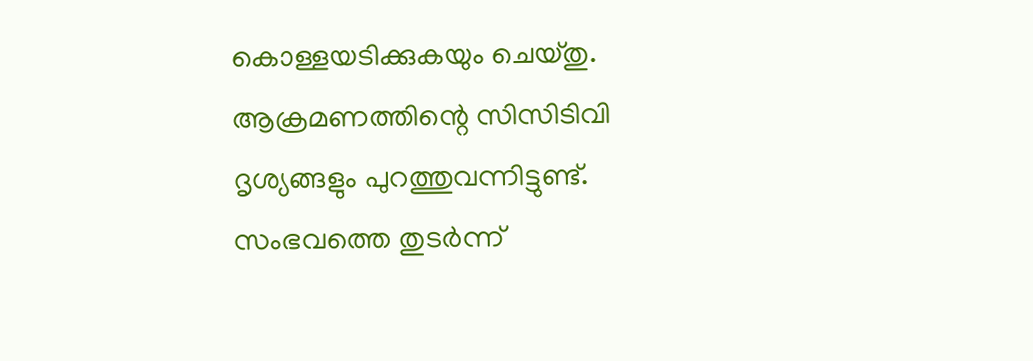കൊള്ളയടിക്കുകയും ചെയ്തു. ആക്രമണത്തിന്റെ സിസിടിവി ദൃശ്യങ്ങളും പുറത്തുവന്നിട്ടുണ്ട്. സംഭവത്തെ തുടര്‍ന്ന്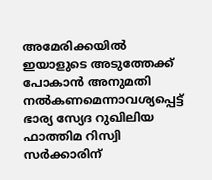അമേരിക്കയില്‍ ഇയാളുടെ അടുത്തേക്ക് പോകാന്‍ അനുമതി നല്‍കണമെന്നാവശ്യപ്പെട്ട് ഭാര്യ സ്യേദ റുഖിലിയ ഫാത്തിമ റിസ്വി സര്‍ക്കാരിന്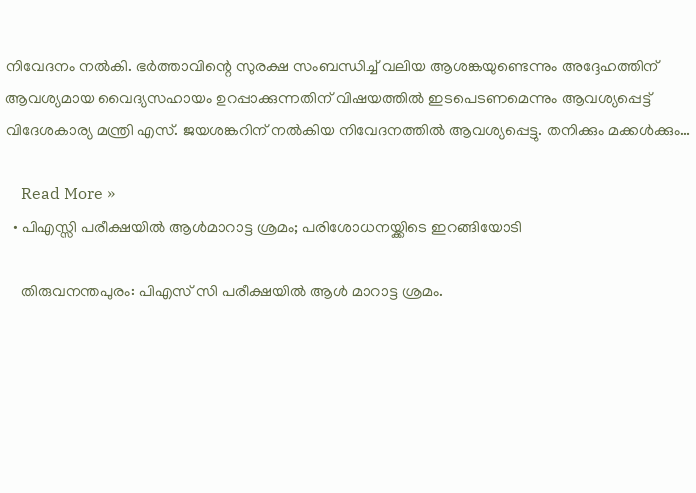നിവേദനം നല്‍കി. ഭര്‍ത്താവിന്റെ സുരക്ഷ സംബന്ധിച്ച് വലിയ ആശങ്കയുണ്ടെന്നും അദ്ദേഹത്തിന് ആവശ്യമായ വൈദ്യസഹായം ഉറപ്പാക്കുന്നതിന് വിഷയത്തില്‍ ഇടപെടണമെന്നും ആവശ്യപ്പെട്ട് വിദേശകാര്യ മന്ത്രി എസ്. ജയശങ്കറിന് നല്‍കിയ നിവേദനത്തില്‍ ആവശ്യപ്പെട്ടു. തനിക്കും മക്കള്‍ക്കും…

    Read More »
  • പിഎസ്സി പരീക്ഷയില്‍ ആള്‍മാറാട്ട ശ്രമം; പരിശോധനയ്ക്കിടെ ഇറങ്ങിയോടി

    തിരുവനന്തപുരം: പിഎസ് സി പരീക്ഷയില്‍ ആള്‍ മാറാട്ട ശ്രമം.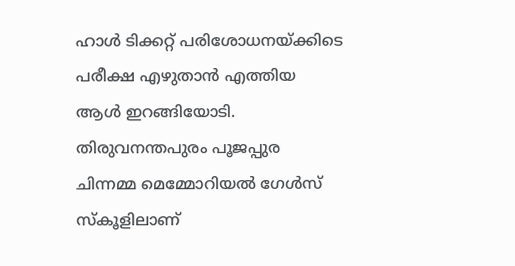ഹാള്‍ ടിക്കറ്റ് പരിശോധനയ്ക്കിടെ പരീക്ഷ എഴുതാന്‍ എത്തിയ ആള്‍ ഇറങ്ങിയോടി. തിരുവനന്തപുരം പൂജപ്പുര ചിന്നമ്മ മെമ്മോറിയല്‍ ഗേള്‍സ് സ്‌കൂളിലാണ്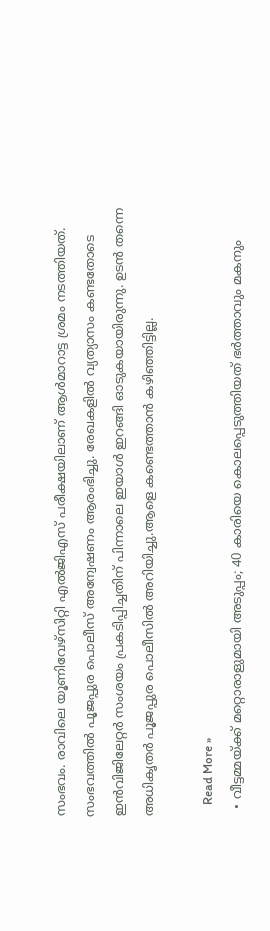സംഭവം. രാവിലെ യൂണിവേഴ്സിറ്റി എല്‍ജിഎസ് പരീക്ഷയിലാണ് ആള്‍മാറാട്ട ശ്രമം നടത്തിയത്. സംഭവത്തില്‍ പൂജപ്പുര പൊലീസ് അന്വേഷണം ആരംഭിച്ചു. രേഖകളില്‍ വ്യത്യാസം കണ്ടതോടെ ഇന്‍വിജിലേറ്റര്‍ സംശയം പ്രകടിപ്പിച്ചതിന് പിന്നാലെ ഇയാള്‍ ഇറങ്ങി ഓടുകയായിരുന്നു. ഉടന്‍ തന്നെ അധികൃതര്‍ പൂജപ്പുര പൊലീസില്‍ അറിയിച്ചു.ആളെ കണ്ടെത്താന്‍ കഴിഞ്ഞിട്ടില്ല.

    Read More »
  • വീട്ടമ്മയ്ക്ക് മറ്റൊരാളുമായി അടുപ്പം; 40 കാരിയെ കൊലപ്പെടുത്തിയത് ഭര്‍ത്താവും മകനും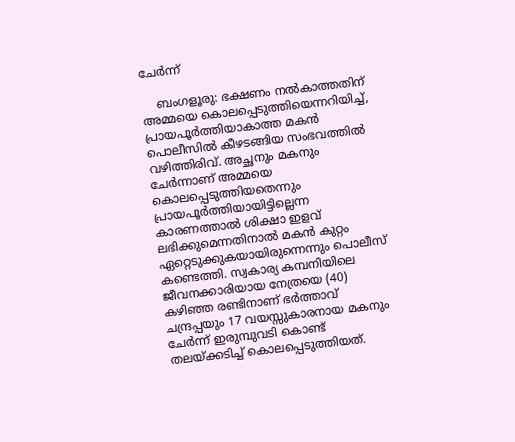ചേര്‍ന്ന്

    ബംഗളൂരു: ഭക്ഷണം നല്‍കാത്തതിന് അമ്മയെ കൊലപ്പെടുത്തിയെന്നറിയിച്ച്, പ്രായപൂര്‍ത്തിയാകാത്ത മകന്‍ പൊലീസില്‍ കീഴടങ്ങിയ സംഭവത്തില്‍ വഴിത്തിരിവ്. അച്ഛനും മകനും ചേര്‍ന്നാണ് അമ്മയെ കൊലപ്പെടുത്തിയതെന്നും പ്രായപൂര്‍ത്തിയായിട്ടില്ലെന്ന കാരണത്താല്‍ ശിക്ഷാ ഇളവ് ലഭിക്കുമെന്നതിനാല്‍ മകന്‍ കുറ്റം ഏറ്റെടുക്കുകയായിരുന്നെന്നും പൊലീസ് കണ്ടെത്തി. സ്വകാര്യ കമ്പനിയിലെ ജീവനക്കാരിയായ നേത്രയെ (40) കഴിഞ്ഞ രണ്ടിനാണ് ഭര്‍ത്താവ് ചന്ദ്രപ്പയും 17 വയസ്സുകാരനായ മകനും ചേര്‍ന്ന് ഇരുമ്പുവടി കൊണ്ട് തലയ്ക്കടിച്ച് കൊലപ്പെടുത്തിയത്.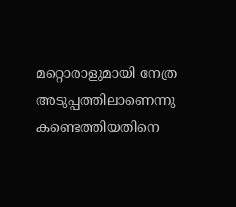മറ്റൊരാളുമായി നേത്ര അടുപ്പത്തിലാണെന്നു കണ്ടെത്തിയതിനെ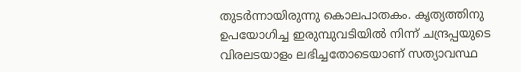തുടര്‍ന്നായിരുന്നു കൊലപാതകം. കൃത്യത്തിനു ഉപയോഗിച്ച ഇരുമ്പുവടിയില്‍ നിന്ന് ചന്ദ്രപ്പയുടെ വിരലടയാളം ലഭിച്ചതോടെയാണ് സത്യാവസ്ഥ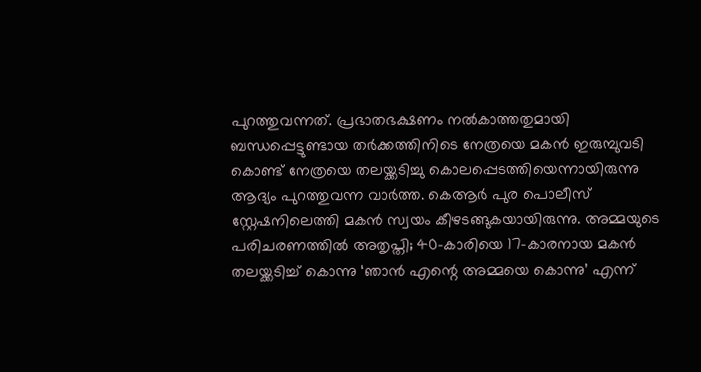പുറത്തുവന്നത്. പ്രഭാതഭക്ഷണം നല്‍കാത്തതുമായി ബന്ധപ്പെട്ടുണ്ടായ തര്‍ക്കത്തിനിടെ നേത്രയെ മകന്‍ ഇരുമ്പുവടി കൊണ്ട് നേത്രയെ തലയ്ക്കടിച്ചു കൊലപ്പെടത്തിയെന്നായിരുന്നു ആദ്യം പുറത്തുവന്ന വാര്‍ത്ത. കെആര്‍ പുര പൊലീസ് സ്റ്റേഷനിലെത്തി മകന്‍ സ്വയം കീഴടങ്ങുകയായിരുന്നു. അമ്മയുടെ പരിചരണത്തില്‍ അതൃപ്തി; 40-കാരിയെ 17-കാരനായ മകന്‍ തലയ്ക്കടിച്ച് കൊന്നു ‘ഞാന്‍ എന്റെ അമ്മയെ കൊന്നു’ എന്ന്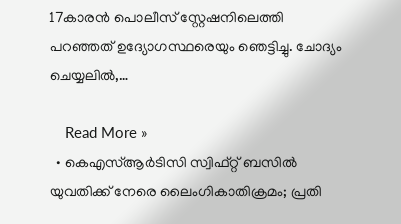17കാരന്‍ പൊലീസ് സ്റ്റേഷനിലെത്തി പറഞ്ഞത് ഉദ്യോഗസ്ഥരെയും ഞെട്ടിച്ചു. ചോദ്യം ചെയ്യലില്‍,…

    Read More »
  • കെഎസ്ആര്‍ടിസി സ്വിഫ്റ്റ് ബസില്‍ യുവതിക്ക് നേരെ ലൈംഗികാതിക്രമം; പ്രതി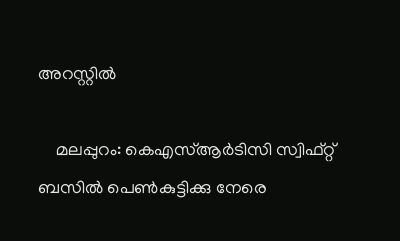അറസ്റ്റില്‍

    മലപ്പുറം: കെഎസ്ആര്‍ടിസി സ്വിഫ്റ്റ് ബസില്‍ പെണ്‍കുട്ടിക്കു നേരെ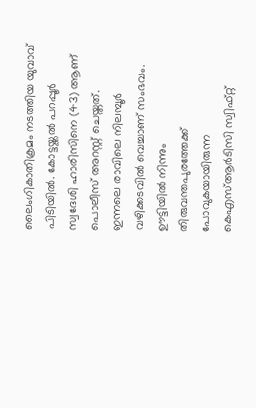ലൈംഗികാതിക്രമം നടത്തിയ യുവാവ് പിടിയില്‍. കോട്ടയ്ക്കല്‍ പറപ്പൂര്‍ സ്വദേശി ഹാരിസിനെ (43) ആണ് പൊലീസ് അറസ്റ്റ് ചെയ്തത്. ഇന്നലെ രാവിലെ നിലമ്പൂര്‍ വഴിക്കടവില്‍ വെച്ചാണ് സംഭവം. ഊട്ടിയില്‍ നിന്നും തിരുവന്തപുരത്തേക്ക് പോവുകയായിരുന്ന കെഎസ്ആര്‍ടിസി സ്വിഫ്റ്റ്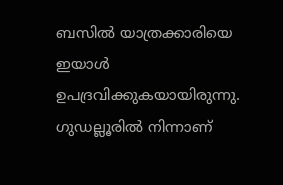ബസില്‍ യാത്രക്കാരിയെ ഇയാള്‍ ഉപദ്രവിക്കുകയായിരുന്നു. ഗുഡല്ലൂരില്‍ നിന്നാണ്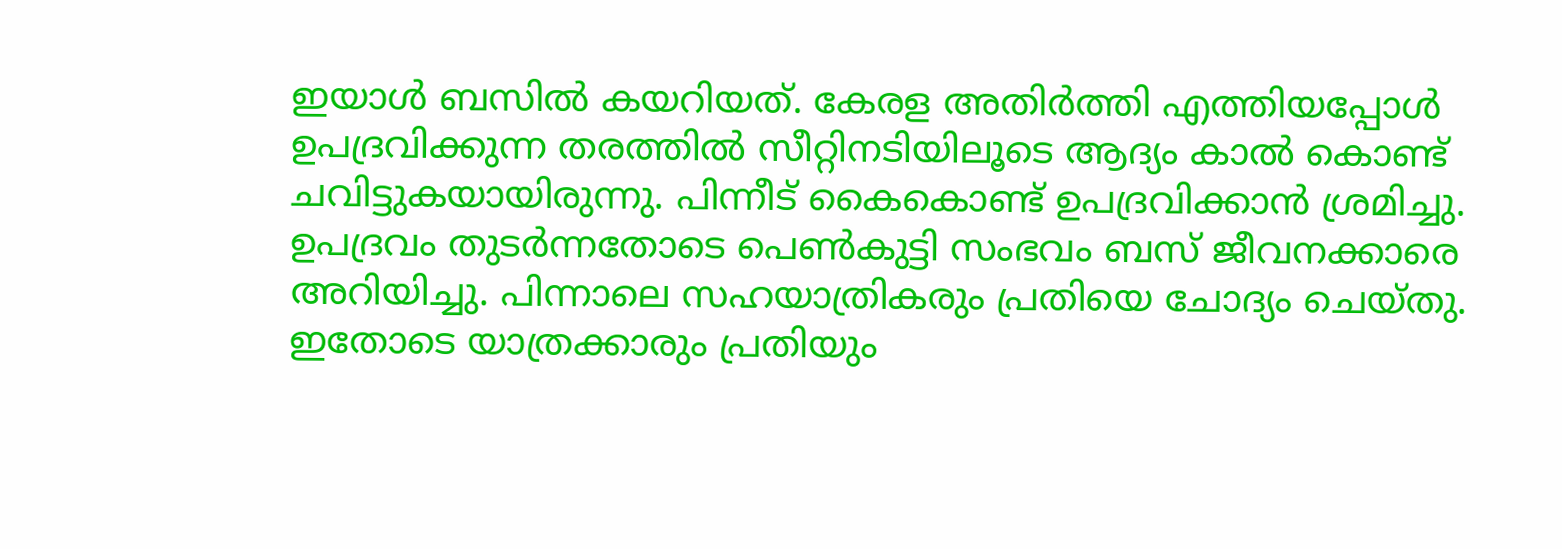ഇയാള്‍ ബസില്‍ കയറിയത്. കേരള അതിര്‍ത്തി എത്തിയപ്പോള്‍ ഉപദ്രവിക്കുന്ന തരത്തില്‍ സീറ്റിനടിയിലൂടെ ആദ്യം കാല്‍ കൊണ്ട് ചവിട്ടുകയായിരുന്നു. പിന്നീട് കൈകൊണ്ട് ഉപദ്രവിക്കാന്‍ ശ്രമിച്ചു. ഉപദ്രവം തുടര്‍ന്നതോടെ പെണ്‍കുട്ടി സംഭവം ബസ് ജീവനക്കാരെ അറിയിച്ചു. പിന്നാലെ സഹയാത്രികരും പ്രതിയെ ചോദ്യം ചെയ്തു. ഇതോടെ യാത്രക്കാരും പ്രതിയും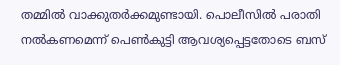തമ്മില്‍ വാക്കുതര്‍ക്കമുണ്ടായി. പൊലീസില്‍ പരാതി നല്‍കണമെന്ന് പെണ്‍കുട്ടി ആവശ്യപ്പെട്ടതോടെ ബസ്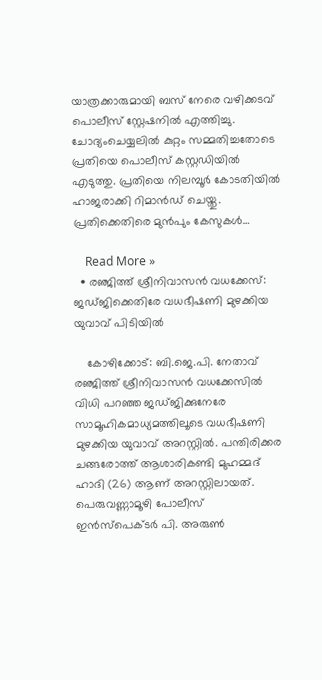യാത്രക്കാരുമായി ബസ് നേരെ വഴിക്കടവ് പൊലീസ് സ്റ്റേഷനില്‍ എത്തിച്ചു. ചോദ്യംചെയ്യലില്‍ കുറ്റം സമ്മതിച്ചതോടെ പ്രതിയെ പൊലീസ് കസ്റ്റഡിയില്‍ എടുത്തു. പ്രതിയെ നിലമ്പൂര്‍ കോടതിയില്‍ ഹാജരാക്കി റിമാന്‍ഡ് ചെയ്തു. പ്രതിക്കെതിരെ മുന്‍പും കേസുകള്‍…

    Read More »
  • രഞ്ജിത്ത് ശ്രീനിവാസന്‍ വധക്കേസ്: ജഡ്ജിക്കെതിരേ വധഭീഷണി മുഴക്കിയ യുവാവ് പിടിയില്‍

    കോഴിക്കോട്: ബി.ജെ.പി. നേതാവ് രഞ്ജിത്ത് ശ്രീനിവാസന്‍ വധക്കേസില്‍ വിധി പറഞ്ഞ ജഡ്ജിക്കുനേരേ സാമൂഹികമാധ്യമത്തിലൂടെ വധഭീഷണി മുഴക്കിയ യുവാവ് അറസ്റ്റില്‍. പന്തിരിക്കര ചങ്ങരോത്ത് ആശാരികണ്ടി മുഹമ്മദ് ഹാദി (26) ആണ് അറസ്റ്റിലായത്. പെരുവണ്ണാമൂഴി പോലീസ് ഇന്‍സ്പെക്ടര്‍ പി. അരുണ്‍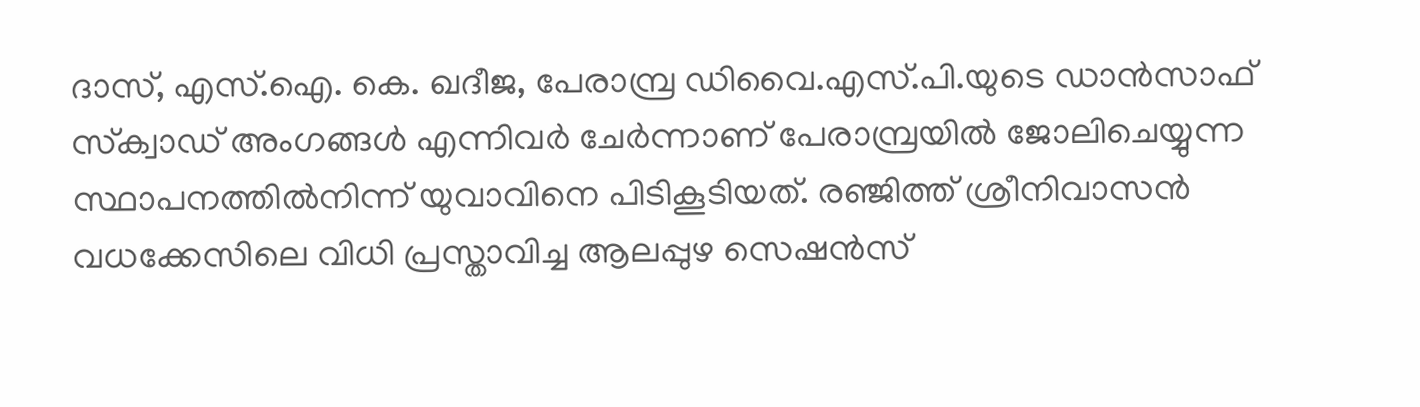ദാസ്, എസ്.ഐ. കെ. ഖദീജ, പേരാമ്പ്ര ഡിവൈ.എസ്.പി.യുടെ ഡാന്‍സാഫ് സ്‌ക്വാഡ് അംഗങ്ങള്‍ എന്നിവര്‍ ചേര്‍ന്നാണ് പേരാമ്പ്രയില്‍ ജോലിചെയ്യുന്ന സ്ഥാപനത്തില്‍നിന്ന് യുവാവിനെ പിടികൂടിയത്. രഞ്ജിത്ത് ശ്രീനിവാസന്‍ വധക്കേസിലെ വിധി പ്രസ്താവിച്ച ആലപ്പുഴ സെഷന്‍സ്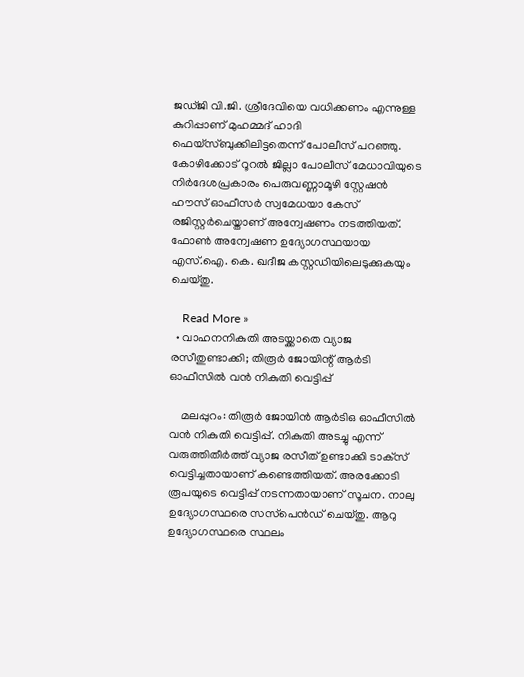ജഡ്ജി വി.ജി. ശ്രീദേവിയെ വധിക്കണം എന്നുള്ള കുറിപ്പാണ് മുഹമ്മദ് ഹാദി ഫെയ്‌സ്ബുക്കിലിട്ടതെന്ന് പോലീസ് പറഞ്ഞു. കോഴിക്കോട് റൂറല്‍ ജില്ലാ പോലീസ് മേധാവിയുടെ നിര്‍ദേശപ്രകാരം പെരുവണ്ണാമൂഴി സ്റ്റേഷന്‍ ഹൗസ് ഓഫീസര്‍ സ്വമേധയാ കേസ് രജിസ്റ്റര്‍ചെയ്താണ് അന്വേഷണം നടത്തിയത്. ഫോണ്‍ അന്വേഷണ ഉദ്യോഗസ്ഥയായ എസ്.ഐ. കെ. ഖദീജ കസ്റ്റഡിയിലെടുക്കുകയും ചെയ്തു.

    Read More »
  • വാഹനനികുതി അടയ്ക്കാതെ വ്യാജ രസീതുണ്ടാക്കി; തിരൂര്‍ ജോയിന്റ് ആര്‍ടി ഓഫീസില്‍ വന്‍ നികുതി വെട്ടിപ്പ്

    മലപ്പുറം: തിരൂര്‍ ജോയിന്‍ ആര്‍ടിഒ ഓഫീസില്‍ വന്‍ നികുതി വെട്ടിപ്പ്. നികുതി അടച്ചു എന്ന് വരുത്തിതീര്‍ത്ത് വ്യാജ രസീത് ഉണ്ടാക്കി ടാക്‌സ് വെട്ടിച്ചതായാണ് കണ്ടെത്തിയത്. അരക്കോടി രൂപയുടെ വെട്ടിപ്പ് നടന്നതായാണ് സൂചന. നാലു ഉദ്യോഗസ്ഥരെ സസ്‌പെന്‍ഡ് ചെയ്തു. ആറു ഉദ്യോഗസ്ഥരെ സ്ഥലം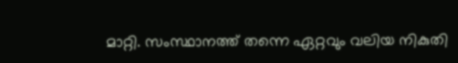മാറ്റി. സംസ്ഥാനത്ത് തന്നെ ഏറ്റവും വലിയ നികുതി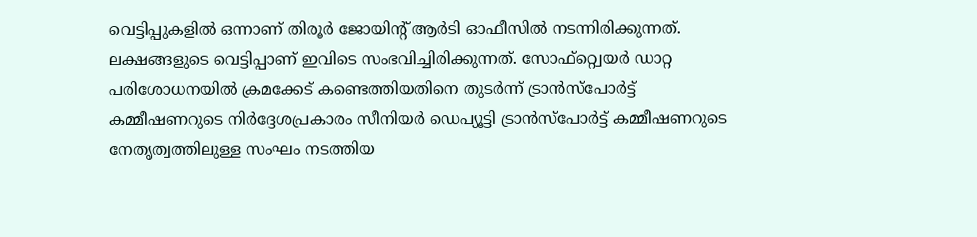വെട്ടിപ്പുകളില്‍ ഒന്നാണ് തിരൂര്‍ ജോയിന്റ് ആര്‍ടി ഓഫീസില്‍ നടന്നിരിക്കുന്നത്. ലക്ഷങ്ങളുടെ വെട്ടിപ്പാണ് ഇവിടെ സംഭവിച്ചിരിക്കുന്നത്. സോഫ്റ്റ്വെയര്‍ ഡാറ്റ പരിശോധനയില്‍ ക്രമക്കേട് കണ്ടെത്തിയതിനെ തുടര്‍ന്ന് ട്രാന്‍സ്‌പോര്‍ട്ട് കമ്മീഷണറുടെ നിര്‍ദ്ദേശപ്രകാരം സീനിയര്‍ ഡെപ്യൂട്ടി ട്രാന്‍സ്‌പോര്‍ട്ട് കമ്മീഷണറുടെ നേതൃത്വത്തിലുള്ള സംഘം നടത്തിയ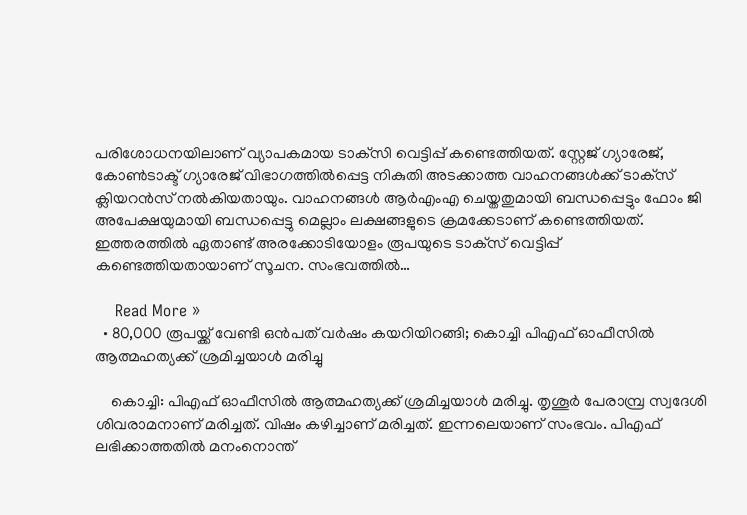പരിശോധനയിലാണ് വ്യാപകമായ ടാക്‌സി വെട്ടിപ്പ് കണ്ടെത്തിയത്. സ്റ്റേജ് ഗ്യാരേജ്, കോണ്‍ടാക്ട് ഗ്യാരേജ് വിഭാഗത്തില്‍പ്പെട്ട നികുതി അടക്കാത്ത വാഹനങ്ങള്‍ക്ക് ടാക്‌സ് ക്ലിയറന്‍സ് നല്‍കിയതായും. വാഹനങ്ങള്‍ ആര്‍എംഎ ചെയ്തതുമായി ബന്ധപ്പെട്ടും ഫോം ജി അപേക്ഷയുമായി ബന്ധപ്പെട്ടു മെല്ലാം ലക്ഷങ്ങളുടെ ക്രമക്കേടാണ് കണ്ടെത്തിയത്. ഇത്തരത്തില്‍ ഏതാണ്ട് അരക്കോടിയോളം രൂപയുടെ ടാക്‌സ് വെട്ടിപ്പ് കണ്ടെത്തിയതായാണ് സൂചന. സംഭവത്തില്‍…

    Read More »
  • 80,000 രൂപയ്ക്ക് വേണ്ടി ഒന്‍പത് വര്‍ഷം കയറിയിറങ്ങി; കൊച്ചി പിഎഫ് ഓഫീസില്‍ ആത്മഹത്യക്ക് ശ്രമിച്ചയാള്‍ മരിച്ചു

    കൊച്ചി: പിഎഫ് ഓഫീസില്‍ ആത്മഹത്യക്ക് ശ്രമിച്ചയാള്‍ മരിച്ചു. തൃശൂര്‍ പേരാമ്പ്ര സ്വദേശി ശിവരാമനാണ് മരിച്ചത്. വിഷം കഴിച്ചാണ് മരിച്ചത്. ഇന്നലെയാണ് സംഭവം. പിഎഫ് ലഭിക്കാത്തതില്‍ മനംനൊന്ത്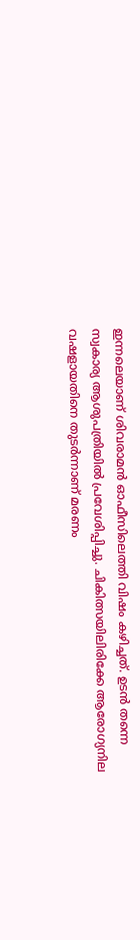ഇന്നലെയാണ് ശിവരാമന്‍ ഓഫീസിലെത്തി വിഷം കഴിച്ചത്. ഉടന്‍ തന്നെ സ്വകാര്യ ആശുപത്രിയില്‍ പ്രവേശിപ്പിച്ചു. ചികിത്സയിലിരിക്കേ ആരോഗ്യനില വഷളായതിനെ തുടര്‍ന്നാണ് മരണം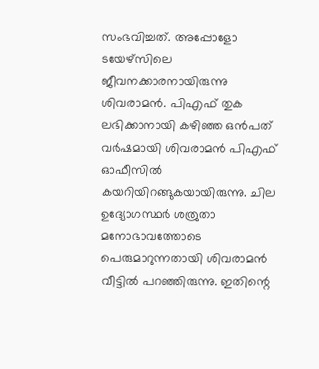സംഭവിച്ചത്. അപ്പോളോ ടയേഴ്സിലെ ജീവനക്കാരനായിരുന്നു ശിവരാമന്‍. പിഎഫ് തുക ലഭിക്കാനായി കഴിഞ്ഞ ഒന്‍പത് വര്‍ഷമായി ശിവരാമന്‍ പിഎഫ് ഓഫീസില്‍ കയറിയിറങ്ങുകയായിരുന്നു. ചില ഉദ്യോഗസ്ഥര്‍ ശത്രുതാ മനോഭാവത്തോടെ പെരുമാറുന്നതായി ശിവരാമന്‍ വീട്ടില്‍ പറഞ്ഞിരുന്നു. ഇതിന്റെ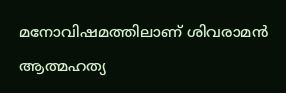മനോവിഷമത്തിലാണ് ശിവരാമന്‍ ആത്മഹത്യ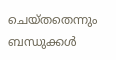ചെയ്തതെന്നും ബന്ധുക്കള്‍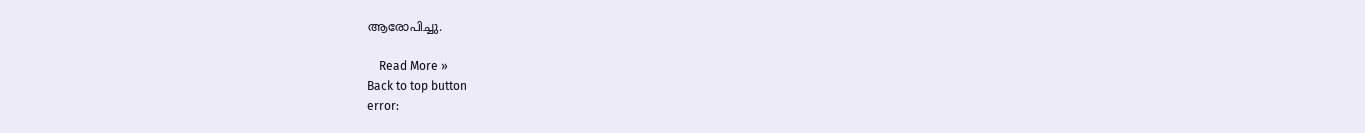ആരോപിച്ചു.

    Read More »
Back to top button
error: